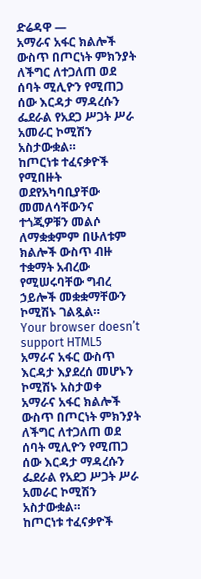ድሬዳዋ —
አማራና አፋር ክልሎች ውስጥ በጦርነት ምክንያት ለችግር ለተጋለጠ ወደ ሰባት ሚሊዮን የሚጠጋ ሰው እርዳታ ማዳረሱን ፌደራል የአደጋ ሥጋት ሥራ አመራር ኮሚሽን አስታውቋል።
ከጦርነቱ ተፈናቃዮች የሚበዙት ወደየአካባቢያቸው መመለሳቸውንና ተጎጂዎቹን መልሶ ለማቋቋምም በሁለቱም ክልሎች ውስጥ ብዙ ተቋማት አብረው የሚሠሩባቸው ግብረ ኃይሎች መቋቋማቸውን ኮሚሽኑ ገልጿል።
Your browser doesn’t support HTML5
አማራና አፋር ውስጥ እርዳታ እያደረሰ መሆኑን ኮሚሽኑ አስታወቀ
አማራና አፋር ክልሎች ውስጥ በጦርነት ምክንያት ለችግር ለተጋለጠ ወደ ሰባት ሚሊዮን የሚጠጋ ሰው እርዳታ ማዳረሱን ፌደራል የአደጋ ሥጋት ሥራ አመራር ኮሚሽን አስታውቋል።
ከጦርነቱ ተፈናቃዮች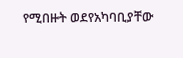የሚበዙት ወደየአካባቢያቸው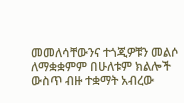መመለሳቸውንና ተጎጂዎቹን መልሶ ለማቋቋምም በሁለቱም ክልሎች ውስጥ ብዙ ተቋማት አብረው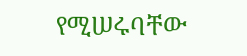የሚሠሩባቸው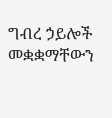ግብረ ኃይሎች መቋቋማቸውን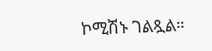ኮሚሽኑ ገልጿል።